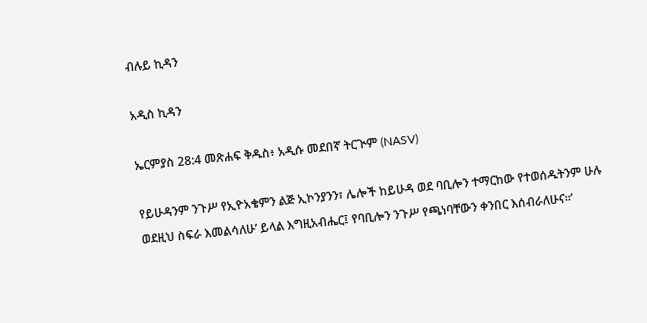ብሉይ ኪዳን

አዲስ ኪዳን

ኤርምያስ 28:4 መጽሐፍ ቅዱስ፥ አዲሱ መደበኛ ትርጒም (NASV)

የይሁዳንም ንጉሥ የኢዮአቄምን ልጅ ኢኮንያንን፣ ሌሎች ከይሁዳ ወደ ባቢሎን ተማርከው የተወሰዱትንም ሁሉ ወደዚህ ስፍራ እመልሳለሁ’ ይላል እግዚአብሔር፤ የባቢሎን ንጉሥ የጫነባቸውን ቀንበር እሰብራለሁና።’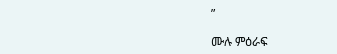”

ሙሉ ምዕራፍ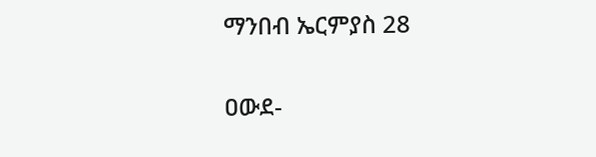ማንበብ ኤርምያስ 28

ዐውደ-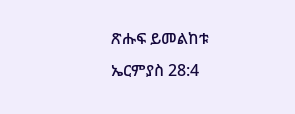ጽሑፍ ይመልከቱ ኤርምያስ 28:4